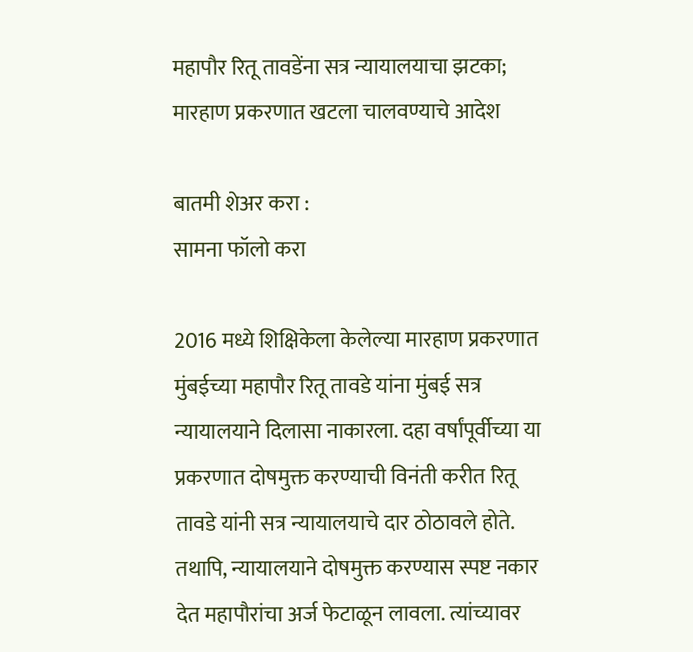महापौर रितू तावडेंना सत्र न्यायालयाचा झटका; मारहाण प्रकरणात खटला चालवण्याचे आदेश

बातमी शेअर करा :
सामना फॉलो करा

2016 मध्ये शिक्षिकेला केलेल्या मारहाण प्रकरणात मुंबईच्या महापौर रितू तावडे यांना मुंबई सत्र न्यायालयाने दिलासा नाकारला. दहा वर्षांपूर्वीच्या या प्रकरणात दोषमुक्त करण्याची विनंती करीत रितू तावडे यांनी सत्र न्यायालयाचे दार ठोठावले होते. तथापि, न्यायालयाने दोषमुक्त करण्यास स्पष्ट नकार देत महापौरांचा अर्ज फेटाळून लावला. त्यांच्यावर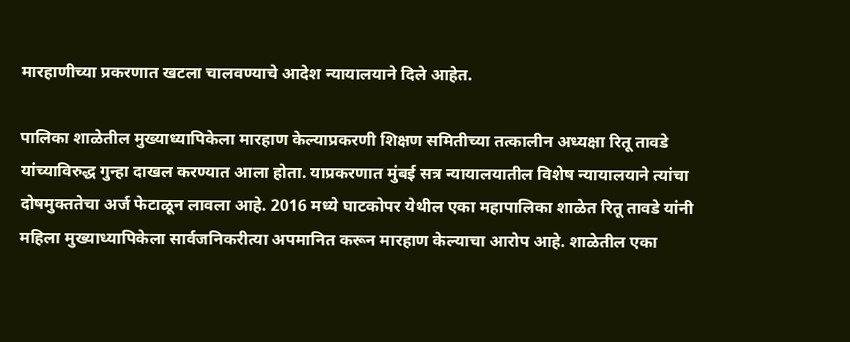मारहाणीच्या प्रकरणात खटला चालवण्याचे आदेश न्यायालयाने दिले आहेत.

पालिका शाळेतील मुख्याध्यापिकेला मारहाण केल्याप्रकरणी शिक्षण समितीच्या तत्कालीन अध्यक्षा रितू तावडे यांच्याविरुद्ध गुन्हा दाखल करण्यात आला होता. याप्रकरणात मुंबई सत्र न्यायालयातील विशेष न्यायालयाने त्यांचा दोषमुक्ततेचा अर्ज फेटाळून लावला आहे. 2016 मध्ये घाटकोपर येथील एका महापालिका शाळेत रितू तावडे यांनी महिला मुख्याध्यापिकेला सार्वजनिकरीत्या अपमानित करून मारहाण केल्याचा आरोप आहे. शाळेतील एका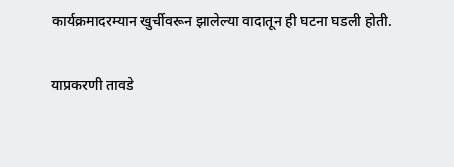कार्यक्रमादरम्यान खुर्चीवरून झालेल्या वादातून ही घटना घडली होती.

याप्रकरणी तावडे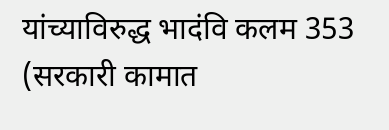यांच्याविरुद्ध भादंवि कलम 353 (सरकारी कामात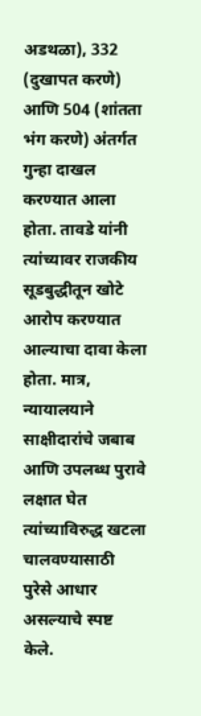अडथळा), 332 (दुखापत करणे) आणि 504 (शांतता भंग करणे) अंतर्गत गुन्हा दाखल करण्यात आला होता. तावडे यांनी त्यांच्यावर राजकीय सूडबुद्धीतून खोटे आरोप करण्यात आल्याचा दावा केला होता. मात्र, न्यायालयाने साक्षीदारांचे जबाब आणि उपलब्ध पुरावे लक्षात घेत त्यांच्याविरुद्ध खटला चालवण्यासाठी पुरेसे आधार असल्याचे स्पष्ट केले.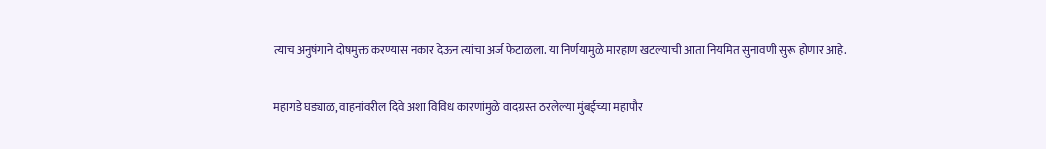त्याच अनुषंगाने दोषमुक्त करण्यास नकार देऊन त्यांचा अर्ज फेटाळला. या निर्णयामुळे मारहाण खटल्याची आता नियमित सुनावणी सुरू होणार आहे.

महागडे घड्याळ, वाहनांवरील दिवे अशा विविध कारणांमुळे वादग्रस्त ठरलेल्या मुंबईच्या महापौर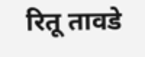रितू तावडे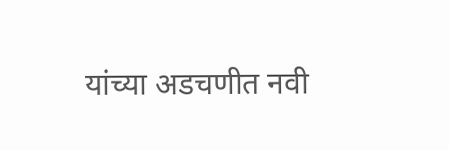यांच्या अडचणीत नवी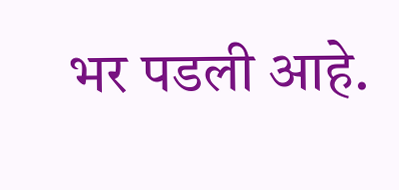भर पडली आहे.